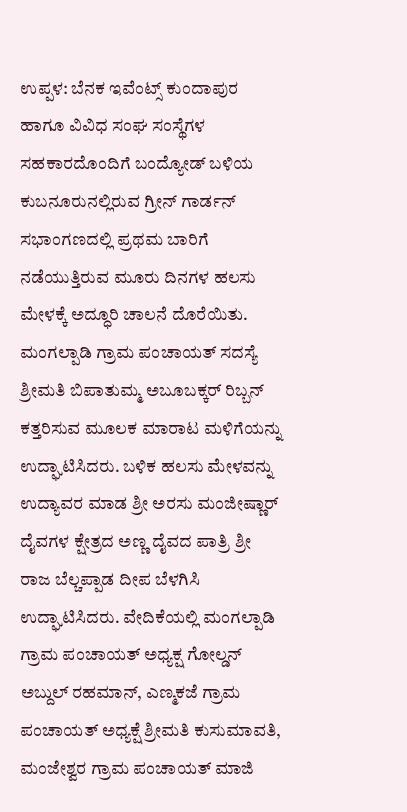ಉಪ್ಪಳ: ಬೆನಕ ಇವೆಂಟ್ಸ್ ಕುಂದಾಪುರ ಹಾಗೂ ವಿವಿಧ ಸಂಘ ಸಂಸ್ಥೆಗಳ ಸಹಕಾರದೊಂದಿಗೆ ಬಂದ್ಯೋಡ್ ಬಳಿಯ ಕುಬನೂರುನಲ್ಲಿರುವ ಗ್ರೀನ್ ಗಾರ್ಡನ್ ಸಭಾಂಗಣದಲ್ಲಿ ಪ್ರಥಮ ಬಾರಿಗೆ ನಡೆಯುತ್ತಿರುವ ಮೂರು ದಿನಗಳ ಹಲಸು ಮೇಳಕ್ಕೆ ಅದ್ಧೂರಿ ಚಾಲನೆ ದೊರೆಯಿತು. ಮಂಗಲ್ಪಾಡಿ ಗ್ರಾಮ ಪಂಚಾಯತ್ ಸದಸ್ಯೆ ಶ್ರೀಮತಿ ಬಿಪಾತುಮ್ಮ ಅಬೂಬಕ್ಕರ್ ರಿಬ್ಬನ್ ಕತ್ತರಿಸುವ ಮೂಲಕ ಮಾರಾಟ ಮಳಿಗೆಯನ್ನು ಉದ್ಘಾಟಿಸಿದರು. ಬಳಿಕ ಹಲಸು ಮೇಳವನ್ನು ಉದ್ಯಾವರ ಮಾಡ ಶ್ರೀ ಅರಸು ಮಂಜೀಷ್ಣಾರ್ ದೈವಗಳ ಕ್ಷೇತ್ರದ ಅಣ್ಣ ದೈವದ ಪಾತ್ರಿ ಶ್ರೀ ರಾಜ ಬೆಲ್ಚಪ್ಪಾಡ ದೀಪ ಬೆಳಗಿಸಿ ಉದ್ಘಾಟಿಸಿದರು. ವೇದಿಕೆಯಲ್ಲಿ ಮಂಗಲ್ಪಾಡಿ ಗ್ರಾಮ ಪಂಚಾಯತ್ ಅಧ್ಯಕ್ಷ ಗೋಲ್ಡನ್ ಅಬ್ದುಲ್ ರಹಮಾನ್, ಎಣ್ಮಕಜೆ ಗ್ರಾಮ ಪಂಚಾಯತ್ ಅಧ್ಯಕ್ಷೆ ಶ್ರೀಮತಿ ಕುಸುಮಾವತಿ, ಮಂಜೇಶ್ವರ ಗ್ರಾಮ ಪಂಚಾಯತ್ ಮಾಜಿ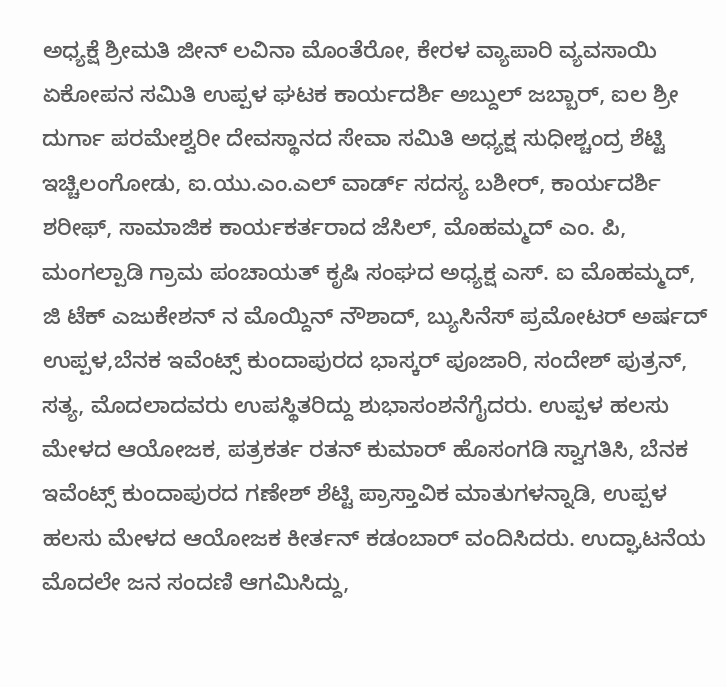ಅಧ್ಯಕ್ಷೆ ಶ್ರೀಮತಿ ಜೀನ್ ಲವಿನಾ ಮೊಂತೆರೋ, ಕೇರಳ ವ್ಯಾಪಾರಿ ವ್ಯವಸಾಯಿ ಏಕೋಪನ ಸಮಿತಿ ಉಪ್ಪಳ ಘಟಕ ಕಾರ್ಯದರ್ಶಿ ಅಬ್ದುಲ್ ಜಬ್ಬಾರ್, ಐಲ ಶ್ರೀ ದುರ್ಗಾ ಪರಮೇಶ್ವರೀ ದೇವಸ್ಥಾನದ ಸೇವಾ ಸಮಿತಿ ಅಧ್ಯಕ್ಷ ಸುಧೀಶ್ಚಂದ್ರ ಶೆಟ್ಟಿ ಇಚ್ಚಿಲಂಗೋಡು, ಐ.ಯು.ಎಂ.ಎಲ್ ವಾರ್ಡ್ ಸದಸ್ಯ ಬಶೀರ್, ಕಾರ್ಯದರ್ಶಿ ಶರೀಫ್, ಸಾಮಾಜಿಕ ಕಾರ್ಯಕರ್ತರಾದ ಜೆಸಿಲ್, ಮೊಹಮ್ಮದ್ ಎಂ. ಪಿ, ಮಂಗಲ್ಪಾಡಿ ಗ್ರಾಮ ಪಂಚಾಯತ್ ಕೃಷಿ ಸಂಘದ ಅಧ್ಯಕ್ಷ ಎಸ್. ಐ ಮೊಹಮ್ಮದ್, ಜಿ ಟೆಕ್ ಎಜುಕೇಶನ್ ನ ಮೊಯ್ದಿನ್ ನೌಶಾದ್, ಬ್ಯುಸಿನೆಸ್ ಪ್ರಮೋಟರ್ ಅರ್ಷದ್ ಉಪ್ಪಳ,ಬೆನಕ ಇವೆಂಟ್ಸ್ ಕುಂದಾಪುರದ ಭಾಸ್ಕರ್ ಪೂಜಾರಿ, ಸಂದೇಶ್ ಪುತ್ರನ್, ಸತ್ಯ, ಮೊದಲಾದವರು ಉಪಸ್ಥಿತರಿದ್ದು ಶುಭಾಸಂಶನೆಗೈದರು. ಉಪ್ಪಳ ಹಲಸು ಮೇಳದ ಆಯೋಜಕ, ಪತ್ರಕರ್ತ ರತನ್ ಕುಮಾರ್ ಹೊಸಂಗಡಿ ಸ್ವಾಗತಿಸಿ, ಬೆನಕ ಇವೆಂಟ್ಸ್ ಕುಂದಾಪುರದ ಗಣೇಶ್ ಶೆಟ್ಟಿ ಪ್ರಾಸ್ತಾವಿಕ ಮಾತುಗಳನ್ನಾಡಿ, ಉಪ್ಪಳ ಹಲಸು ಮೇಳದ ಆಯೋಜಕ ಕೀರ್ತನ್ ಕಡಂಬಾರ್ ವಂದಿಸಿದರು. ಉದ್ಘಾಟನೆಯ ಮೊದಲೇ ಜನ ಸಂದಣಿ ಆಗಮಿಸಿದ್ದು,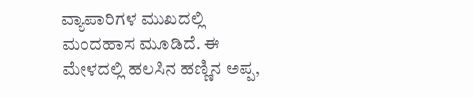ವ್ಯಾಪಾರಿಗಳ ಮುಖದಲ್ಲಿ ಮಂದಹಾಸ ಮೂಡಿದೆ. ಈ ಮೇಳದಲ್ಲಿ ಹಲಸಿನ ಹಣ್ಣಿನ ಅಪ್ಪ,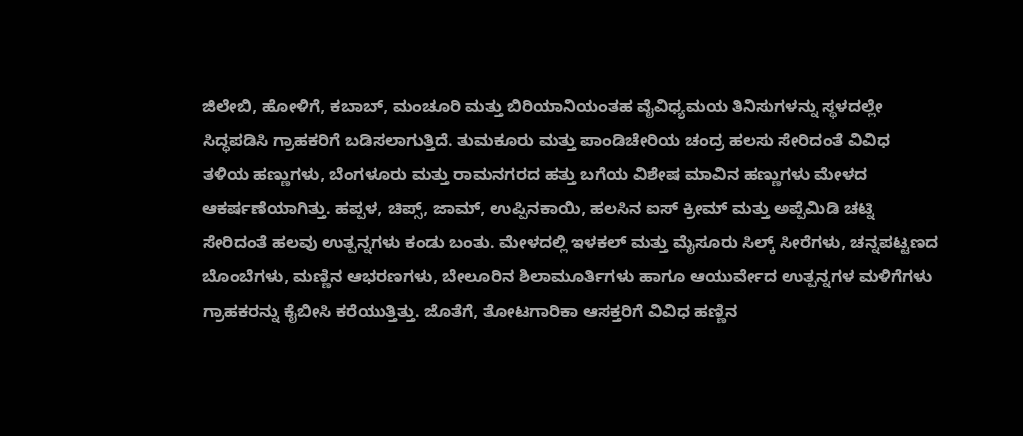ಜಿಲೇಬಿ, ಹೋಳಿಗೆ, ಕಬಾಬ್, ಮಂಚೂರಿ ಮತ್ತು ಬಿರಿಯಾನಿಯಂತಹ ವೈವಿಧ್ಯಮಯ ತಿನಿಸುಗಳನ್ನು ಸ್ಥಳದಲ್ಲೇ ಸಿದ್ಧಪಡಿಸಿ ಗ್ರಾಹಕರಿಗೆ ಬಡಿಸಲಾಗುತ್ತಿದೆ. ತುಮಕೂರು ಮತ್ತು ಪಾಂಡಿಚೇರಿಯ ಚಂದ್ರ ಹಲಸು ಸೇರಿದಂತೆ ವಿವಿಧ ತಳಿಯ ಹಣ್ಣುಗಳು, ಬೆಂಗಳೂರು ಮತ್ತು ರಾಮನಗರದ ಹತ್ತು ಬಗೆಯ ವಿಶೇಷ ಮಾವಿನ ಹಣ್ಣುಗಳು ಮೇಳದ ಆಕರ್ಷಣೆಯಾಗಿತ್ತು. ಹಪ್ಪಳ, ಚಿಪ್ಸ್, ಜಾಮ್, ಉಪ್ಪಿನಕಾಯಿ, ಹಲಸಿನ ಐಸ್ ಕ್ರೀಮ್ ಮತ್ತು ಅಪ್ಪೆಮಿಡಿ ಚಟ್ನಿ ಸೇರಿದಂತೆ ಹಲವು ಉತ್ಪನ್ನಗಳು ಕಂಡು ಬಂತು. ಮೇಳದಲ್ಲಿ ಇಳಕಲ್ ಮತ್ತು ಮೈಸೂರು ಸಿಲ್ಕ್ ಸೀರೆಗಳು, ಚನ್ನಪಟ್ಟಣದ ಬೊಂಬೆಗಳು, ಮಣ್ಣಿನ ಆಭರಣಗಳು, ಬೇಲೂರಿನ ಶಿಲಾಮೂರ್ತಿಗಳು ಹಾಗೂ ಆಯುರ್ವೇದ ಉತ್ಪನ್ನಗಳ ಮಳಿಗೆಗಳು ಗ್ರಾಹಕರನ್ನು ಕೈಬೀಸಿ ಕರೆಯುತ್ತಿತ್ತು. ಜೊತೆಗೆ, ತೋಟಗಾರಿಕಾ ಆಸಕ್ತರಿಗೆ ವಿವಿಧ ಹಣ್ಣಿನ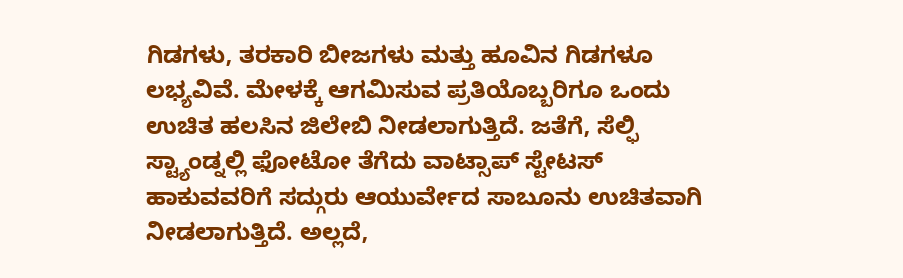ಗಿಡಗಳು, ತರಕಾರಿ ಬೀಜಗಳು ಮತ್ತು ಹೂವಿನ ಗಿಡಗಳೂ ಲಭ್ಯವಿವೆ. ಮೇಳಕ್ಕೆ ಆಗಮಿಸುವ ಪ್ರತಿಯೊಬ್ಬರಿಗೂ ಒಂದು ಉಚಿತ ಹಲಸಿನ ಜಿಲೇಬಿ ನೀಡಲಾಗುತ್ತಿದೆ. ಜತೆಗೆ, ಸೆಲ್ಫಿ ಸ್ಟ್ಯಾಂಡ್ನಲ್ಲಿ ಫೋಟೋ ತೆಗೆದು ವಾಟ್ಸಾಪ್ ಸ್ಟೇಟಸ್ ಹಾಕುವವರಿಗೆ ಸದ್ಗುರು ಆಯುರ್ವೇದ ಸಾಬೂನು ಉಚಿತವಾಗಿ ನೀಡಲಾಗುತ್ತಿದೆ. ಅಲ್ಲದೆ,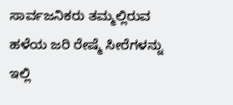ಸಾರ್ವಜನಿಕರು ತಮ್ಮಲ್ಲಿರುವ ಹಳೆಯ ಜರಿ ರೇಷ್ಮೆ ಸೀರೆಗಳನ್ನು ಇಲ್ಲಿ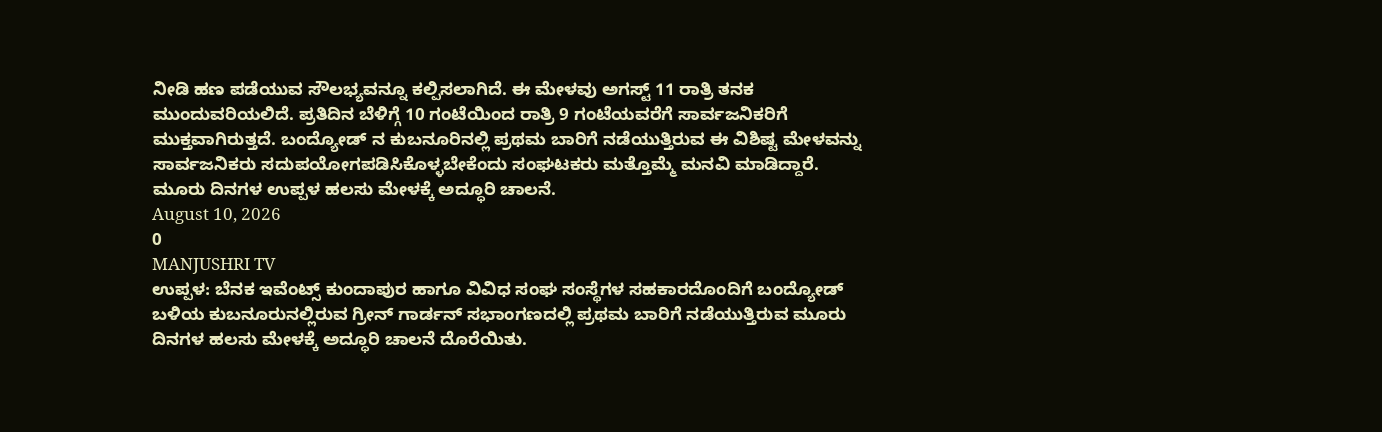ನೀಡಿ ಹಣ ಪಡೆಯುವ ಸೌಲಭ್ಯವನ್ನೂ ಕಲ್ಪಿಸಲಾಗಿದೆ. ಈ ಮೇಳವು ಅಗಸ್ಟ್ 11 ರಾತ್ರಿ ತನಕ ಮುಂದುವರಿಯಲಿದೆ. ಪ್ರತಿದಿನ ಬೆಳಿಗ್ಗೆ 10 ಗಂಟೆಯಿಂದ ರಾತ್ರಿ 9 ಗಂಟೆಯವರೆಗೆ ಸಾರ್ವಜನಿಕರಿಗೆ ಮುಕ್ತವಾಗಿರುತ್ತದೆ. ಬಂದ್ಯೋಡ್ ನ ಕುಬನೂರಿನಲ್ಲಿ ಪ್ರಥಮ ಬಾರಿಗೆ ನಡೆಯುತ್ತಿರುವ ಈ ವಿಶಿಷ್ಟ ಮೇಳವನ್ನು ಸಾರ್ವಜನಿಕರು ಸದುಪಯೋಗಪಡಿಸಿಕೊಳ್ಳಬೇಕೆಂದು ಸಂಘಟಕರು ಮತ್ತೊಮ್ಮೆ ಮನವಿ ಮಾಡಿದ್ದಾರೆ.
ಮೂರು ದಿನಗಳ ಉಪ್ಪಳ ಹಲಸು ಮೇಳಕ್ಕೆ ಅದ್ಧೂರಿ ಚಾಲನೆ.
August 10, 2026
0
MANJUSHRI TV
ಉಪ್ಪಳ: ಬೆನಕ ಇವೆಂಟ್ಸ್ ಕುಂದಾಪುರ ಹಾಗೂ ವಿವಿಧ ಸಂಘ ಸಂಸ್ಥೆಗಳ ಸಹಕಾರದೊಂದಿಗೆ ಬಂದ್ಯೋಡ್ ಬಳಿಯ ಕುಬನೂರುನಲ್ಲಿರುವ ಗ್ರೀನ್ ಗಾರ್ಡನ್ ಸಭಾಂಗಣದಲ್ಲಿ ಪ್ರಥಮ ಬಾರಿಗೆ ನಡೆಯುತ್ತಿರುವ ಮೂರು ದಿನಗಳ ಹಲಸು ಮೇಳಕ್ಕೆ ಅದ್ಧೂರಿ ಚಾಲನೆ ದೊರೆಯಿತು.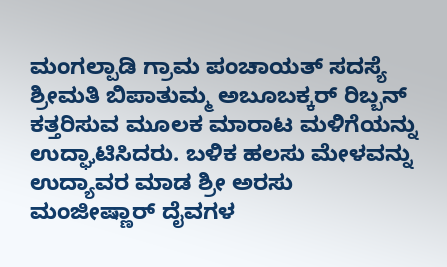ಮಂಗಲ್ಪಾಡಿ ಗ್ರಾಮ ಪಂಚಾಯತ್ ಸದಸ್ಯೆ ಶ್ರೀಮತಿ ಬಿಪಾತುಮ್ಮ ಅಬೂಬಕ್ಕರ್ ರಿಬ್ಬನ್ ಕತ್ತರಿಸುವ ಮೂಲಕ ಮಾರಾಟ ಮಳಿಗೆಯನ್ನು ಉದ್ಘಾಟಿಸಿದರು. ಬಳಿಕ ಹಲಸು ಮೇಳವನ್ನು ಉದ್ಯಾವರ ಮಾಡ ಶ್ರೀ ಅರಸು ಮಂಜೀಷ್ಣಾರ್ ದೈವಗಳ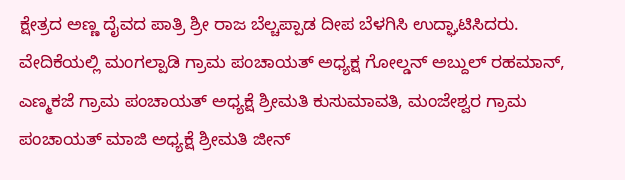ಕ್ಷೇತ್ರದ ಅಣ್ಣ ದೈವದ ಪಾತ್ರಿ ಶ್ರೀ ರಾಜ ಬೆಲ್ಚಪ್ಪಾಡ ದೀಪ ಬೆಳಗಿಸಿ ಉದ್ಘಾಟಿಸಿದರು. ವೇದಿಕೆಯಲ್ಲಿ ಮಂಗಲ್ಪಾಡಿ ಗ್ರಾಮ ಪಂಚಾಯತ್ ಅಧ್ಯಕ್ಷ ಗೋಲ್ಡನ್ ಅಬ್ದುಲ್ ರಹಮಾನ್, ಎಣ್ಮಕಜೆ ಗ್ರಾಮ ಪಂಚಾಯತ್ ಅಧ್ಯಕ್ಷೆ ಶ್ರೀಮತಿ ಕುಸುಮಾವತಿ, ಮಂಜೇಶ್ವರ ಗ್ರಾಮ ಪಂಚಾಯತ್ ಮಾಜಿ ಅಧ್ಯಕ್ಷೆ ಶ್ರೀಮತಿ ಜೀನ್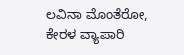ಲವಿನಾ ಮೊಂತೆರೋ, ಕೇರಳ ವ್ಯಾಪಾರಿ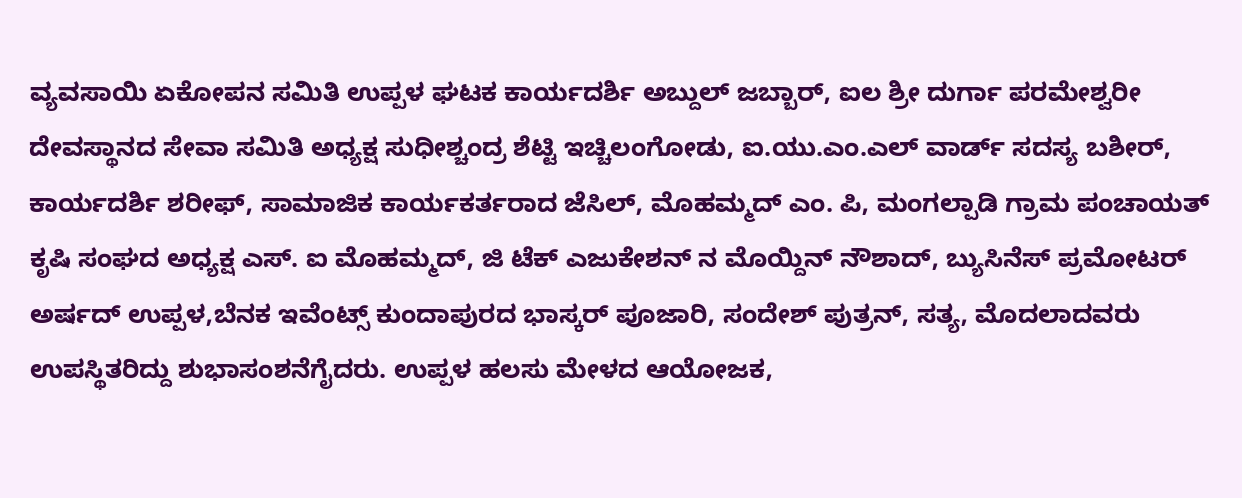ವ್ಯವಸಾಯಿ ಏಕೋಪನ ಸಮಿತಿ ಉಪ್ಪಳ ಘಟಕ ಕಾರ್ಯದರ್ಶಿ ಅಬ್ದುಲ್ ಜಬ್ಬಾರ್, ಐಲ ಶ್ರೀ ದುರ್ಗಾ ಪರಮೇಶ್ವರೀ ದೇವಸ್ಥಾನದ ಸೇವಾ ಸಮಿತಿ ಅಧ್ಯಕ್ಷ ಸುಧೀಶ್ಚಂದ್ರ ಶೆಟ್ಟಿ ಇಚ್ಚಿಲಂಗೋಡು, ಐ.ಯು.ಎಂ.ಎಲ್ ವಾರ್ಡ್ ಸದಸ್ಯ ಬಶೀರ್, ಕಾರ್ಯದರ್ಶಿ ಶರೀಫ್, ಸಾಮಾಜಿಕ ಕಾರ್ಯಕರ್ತರಾದ ಜೆಸಿಲ್, ಮೊಹಮ್ಮದ್ ಎಂ. ಪಿ, ಮಂಗಲ್ಪಾಡಿ ಗ್ರಾಮ ಪಂಚಾಯತ್ ಕೃಷಿ ಸಂಘದ ಅಧ್ಯಕ್ಷ ಎಸ್. ಐ ಮೊಹಮ್ಮದ್, ಜಿ ಟೆಕ್ ಎಜುಕೇಶನ್ ನ ಮೊಯ್ದಿನ್ ನೌಶಾದ್, ಬ್ಯುಸಿನೆಸ್ ಪ್ರಮೋಟರ್ ಅರ್ಷದ್ ಉಪ್ಪಳ,ಬೆನಕ ಇವೆಂಟ್ಸ್ ಕುಂದಾಪುರದ ಭಾಸ್ಕರ್ ಪೂಜಾರಿ, ಸಂದೇಶ್ ಪುತ್ರನ್, ಸತ್ಯ, ಮೊದಲಾದವರು ಉಪಸ್ಥಿತರಿದ್ದು ಶುಭಾಸಂಶನೆಗೈದರು. ಉಪ್ಪಳ ಹಲಸು ಮೇಳದ ಆಯೋಜಕ,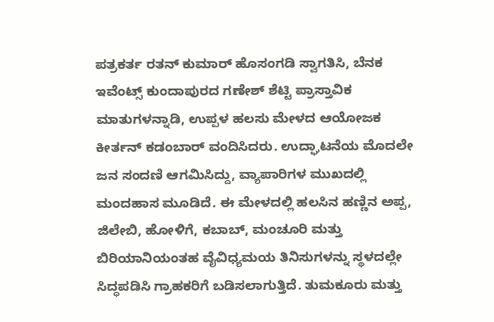ಪತ್ರಕರ್ತ ರತನ್ ಕುಮಾರ್ ಹೊಸಂಗಡಿ ಸ್ವಾಗತಿಸಿ, ಬೆನಕ ಇವೆಂಟ್ಸ್ ಕುಂದಾಪುರದ ಗಣೇಶ್ ಶೆಟ್ಟಿ ಪ್ರಾಸ್ತಾವಿಕ ಮಾತುಗಳನ್ನಾಡಿ, ಉಪ್ಪಳ ಹಲಸು ಮೇಳದ ಆಯೋಜಕ ಕೀರ್ತನ್ ಕಡಂಬಾರ್ ವಂದಿಸಿದರು. ಉದ್ಘಾಟನೆಯ ಮೊದಲೇ ಜನ ಸಂದಣಿ ಆಗಮಿಸಿದ್ದು, ವ್ಯಾಪಾರಿಗಳ ಮುಖದಲ್ಲಿ ಮಂದಹಾಸ ಮೂಡಿದೆ. ಈ ಮೇಳದಲ್ಲಿ ಹಲಸಿನ ಹಣ್ಣಿನ ಅಪ್ಪ, ಜಿಲೇಬಿ, ಹೋಳಿಗೆ, ಕಬಾಬ್, ಮಂಚೂರಿ ಮತ್ತು ಬಿರಿಯಾನಿಯಂತಹ ವೈವಿಧ್ಯಮಯ ತಿನಿಸುಗಳನ್ನು ಸ್ಥಳದಲ್ಲೇ ಸಿದ್ಧಪಡಿಸಿ ಗ್ರಾಹಕರಿಗೆ ಬಡಿಸಲಾಗುತ್ತಿದೆ. ತುಮಕೂರು ಮತ್ತು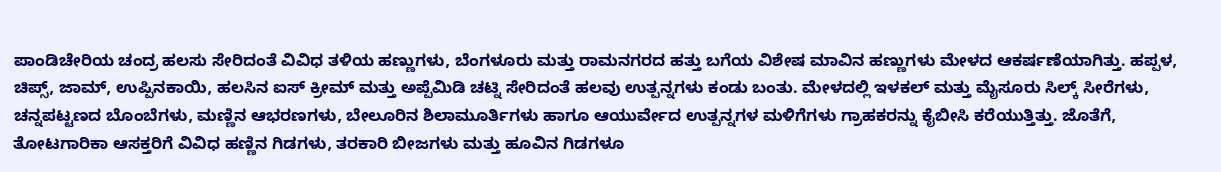ಪಾಂಡಿಚೇರಿಯ ಚಂದ್ರ ಹಲಸು ಸೇರಿದಂತೆ ವಿವಿಧ ತಳಿಯ ಹಣ್ಣುಗಳು, ಬೆಂಗಳೂರು ಮತ್ತು ರಾಮನಗರದ ಹತ್ತು ಬಗೆಯ ವಿಶೇಷ ಮಾವಿನ ಹಣ್ಣುಗಳು ಮೇಳದ ಆಕರ್ಷಣೆಯಾಗಿತ್ತು. ಹಪ್ಪಳ, ಚಿಪ್ಸ್, ಜಾಮ್, ಉಪ್ಪಿನಕಾಯಿ, ಹಲಸಿನ ಐಸ್ ಕ್ರೀಮ್ ಮತ್ತು ಅಪ್ಪೆಮಿಡಿ ಚಟ್ನಿ ಸೇರಿದಂತೆ ಹಲವು ಉತ್ಪನ್ನಗಳು ಕಂಡು ಬಂತು. ಮೇಳದಲ್ಲಿ ಇಳಕಲ್ ಮತ್ತು ಮೈಸೂರು ಸಿಲ್ಕ್ ಸೀರೆಗಳು, ಚನ್ನಪಟ್ಟಣದ ಬೊಂಬೆಗಳು, ಮಣ್ಣಿನ ಆಭರಣಗಳು, ಬೇಲೂರಿನ ಶಿಲಾಮೂರ್ತಿಗಳು ಹಾಗೂ ಆಯುರ್ವೇದ ಉತ್ಪನ್ನಗಳ ಮಳಿಗೆಗಳು ಗ್ರಾಹಕರನ್ನು ಕೈಬೀಸಿ ಕರೆಯುತ್ತಿತ್ತು. ಜೊತೆಗೆ, ತೋಟಗಾರಿಕಾ ಆಸಕ್ತರಿಗೆ ವಿವಿಧ ಹಣ್ಣಿನ ಗಿಡಗಳು, ತರಕಾರಿ ಬೀಜಗಳು ಮತ್ತು ಹೂವಿನ ಗಿಡಗಳೂ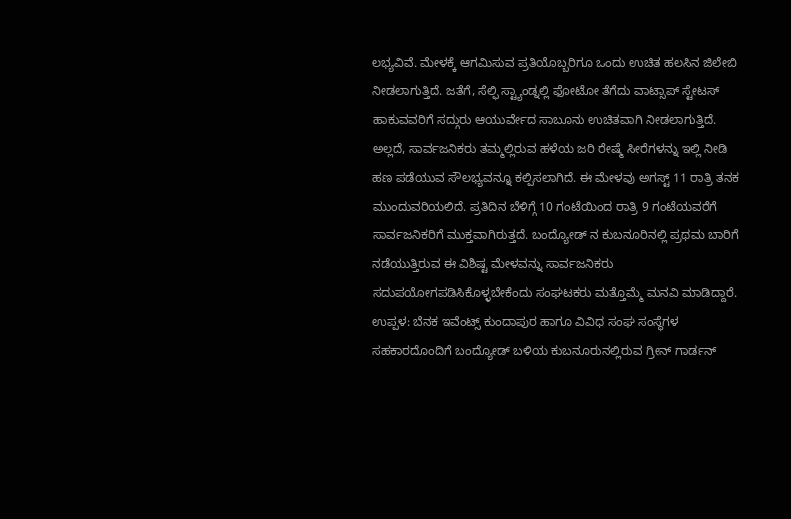ಲಭ್ಯವಿವೆ. ಮೇಳಕ್ಕೆ ಆಗಮಿಸುವ ಪ್ರತಿಯೊಬ್ಬರಿಗೂ ಒಂದು ಉಚಿತ ಹಲಸಿನ ಜಿಲೇಬಿ ನೀಡಲಾಗುತ್ತಿದೆ. ಜತೆಗೆ, ಸೆಲ್ಫಿ ಸ್ಟ್ಯಾಂಡ್ನಲ್ಲಿ ಫೋಟೋ ತೆಗೆದು ವಾಟ್ಸಾಪ್ ಸ್ಟೇಟಸ್ ಹಾಕುವವರಿಗೆ ಸದ್ಗುರು ಆಯುರ್ವೇದ ಸಾಬೂನು ಉಚಿತವಾಗಿ ನೀಡಲಾಗುತ್ತಿದೆ. ಅಲ್ಲದೆ, ಸಾರ್ವಜನಿಕರು ತಮ್ಮಲ್ಲಿರುವ ಹಳೆಯ ಜರಿ ರೇಷ್ಮೆ ಸೀರೆಗಳನ್ನು ಇಲ್ಲಿ ನೀಡಿ ಹಣ ಪಡೆಯುವ ಸೌಲಭ್ಯವನ್ನೂ ಕಲ್ಪಿಸಲಾಗಿದೆ. ಈ ಮೇಳವು ಅಗಸ್ಟ್ 11 ರಾತ್ರಿ ತನಕ ಮುಂದುವರಿಯಲಿದೆ. ಪ್ರತಿದಿನ ಬೆಳಿಗ್ಗೆ 10 ಗಂಟೆಯಿಂದ ರಾತ್ರಿ 9 ಗಂಟೆಯವರೆಗೆ ಸಾರ್ವಜನಿಕರಿಗೆ ಮುಕ್ತವಾಗಿರುತ್ತದೆ. ಬಂದ್ಯೋಡ್ ನ ಕುಬನೂರಿನಲ್ಲಿ ಪ್ರಥಮ ಬಾರಿಗೆ ನಡೆಯುತ್ತಿರುವ ಈ ವಿಶಿಷ್ಟ ಮೇಳವನ್ನು ಸಾರ್ವಜನಿಕರು ಸದುಪಯೋಗಪಡಿಸಿಕೊಳ್ಳಬೇಕೆಂದು ಸಂಘಟಕರು ಮತ್ತೊಮ್ಮೆ ಮನವಿ ಮಾಡಿದ್ದಾರೆ.
ಉಪ್ಪಳ: ಬೆನಕ ಇವೆಂಟ್ಸ್ ಕುಂದಾಪುರ ಹಾಗೂ ವಿವಿಧ ಸಂಘ ಸಂಸ್ಥೆಗಳ ಸಹಕಾರದೊಂದಿಗೆ ಬಂದ್ಯೋಡ್ ಬಳಿಯ ಕುಬನೂರುನಲ್ಲಿರುವ ಗ್ರೀನ್ ಗಾರ್ಡನ್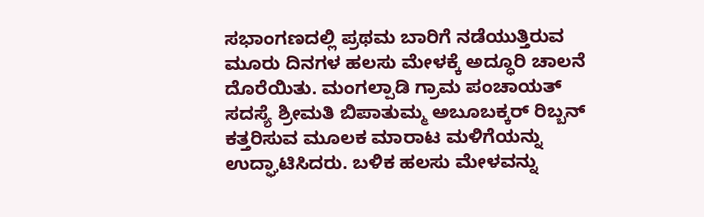ಸಭಾಂಗಣದಲ್ಲಿ ಪ್ರಥಮ ಬಾರಿಗೆ ನಡೆಯುತ್ತಿರುವ ಮೂರು ದಿನಗಳ ಹಲಸು ಮೇಳಕ್ಕೆ ಅದ್ಧೂರಿ ಚಾಲನೆ ದೊರೆಯಿತು. ಮಂಗಲ್ಪಾಡಿ ಗ್ರಾಮ ಪಂಚಾಯತ್ ಸದಸ್ಯೆ ಶ್ರೀಮತಿ ಬಿಪಾತುಮ್ಮ ಅಬೂಬಕ್ಕರ್ ರಿಬ್ಬನ್ ಕತ್ತರಿಸುವ ಮೂಲಕ ಮಾರಾಟ ಮಳಿಗೆಯನ್ನು ಉದ್ಘಾಟಿಸಿದರು. ಬಳಿಕ ಹಲಸು ಮೇಳವನ್ನು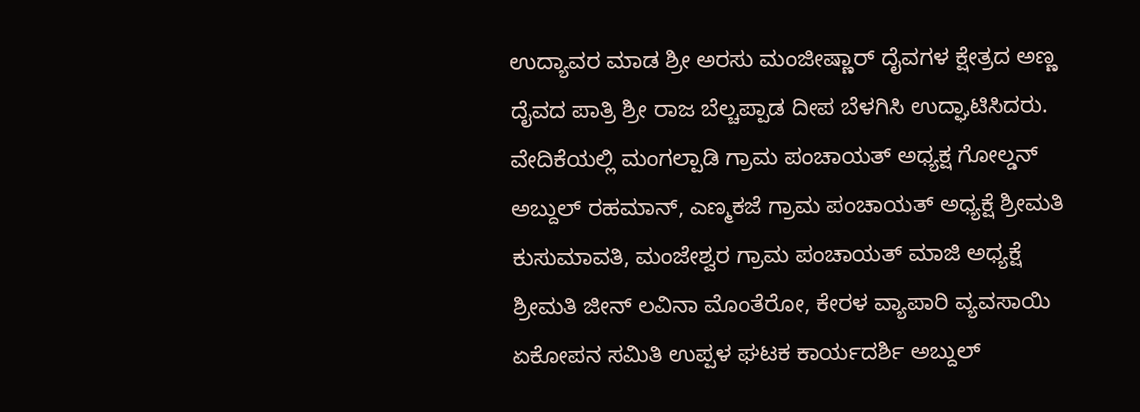ಉದ್ಯಾವರ ಮಾಡ ಶ್ರೀ ಅರಸು ಮಂಜೀಷ್ಣಾರ್ ದೈವಗಳ ಕ್ಷೇತ್ರದ ಅಣ್ಣ ದೈವದ ಪಾತ್ರಿ ಶ್ರೀ ರಾಜ ಬೆಲ್ಚಪ್ಪಾಡ ದೀಪ ಬೆಳಗಿಸಿ ಉದ್ಘಾಟಿಸಿದರು. ವೇದಿಕೆಯಲ್ಲಿ ಮಂಗಲ್ಪಾಡಿ ಗ್ರಾಮ ಪಂಚಾಯತ್ ಅಧ್ಯಕ್ಷ ಗೋಲ್ಡನ್ ಅಬ್ದುಲ್ ರಹಮಾನ್, ಎಣ್ಮಕಜೆ ಗ್ರಾಮ ಪಂಚಾಯತ್ ಅಧ್ಯಕ್ಷೆ ಶ್ರೀಮತಿ ಕುಸುಮಾವತಿ, ಮಂಜೇಶ್ವರ ಗ್ರಾಮ ಪಂಚಾಯತ್ ಮಾಜಿ ಅಧ್ಯಕ್ಷೆ ಶ್ರೀಮತಿ ಜೀನ್ ಲವಿನಾ ಮೊಂತೆರೋ, ಕೇರಳ ವ್ಯಾಪಾರಿ ವ್ಯವಸಾಯಿ ಏಕೋಪನ ಸಮಿತಿ ಉಪ್ಪಳ ಘಟಕ ಕಾರ್ಯದರ್ಶಿ ಅಬ್ದುಲ್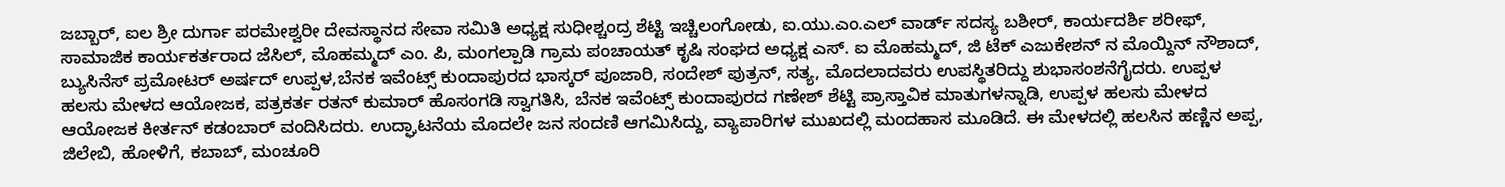ಜಬ್ಬಾರ್, ಐಲ ಶ್ರೀ ದುರ್ಗಾ ಪರಮೇಶ್ವರೀ ದೇವಸ್ಥಾನದ ಸೇವಾ ಸಮಿತಿ ಅಧ್ಯಕ್ಷ ಸುಧೀಶ್ಚಂದ್ರ ಶೆಟ್ಟಿ ಇಚ್ಚಿಲಂಗೋಡು, ಐ.ಯು.ಎಂ.ಎಲ್ ವಾರ್ಡ್ ಸದಸ್ಯ ಬಶೀರ್, ಕಾರ್ಯದರ್ಶಿ ಶರೀಫ್, ಸಾಮಾಜಿಕ ಕಾರ್ಯಕರ್ತರಾದ ಜೆಸಿಲ್, ಮೊಹಮ್ಮದ್ ಎಂ. ಪಿ, ಮಂಗಲ್ಪಾಡಿ ಗ್ರಾಮ ಪಂಚಾಯತ್ ಕೃಷಿ ಸಂಘದ ಅಧ್ಯಕ್ಷ ಎಸ್. ಐ ಮೊಹಮ್ಮದ್, ಜಿ ಟೆಕ್ ಎಜುಕೇಶನ್ ನ ಮೊಯ್ದಿನ್ ನೌಶಾದ್, ಬ್ಯುಸಿನೆಸ್ ಪ್ರಮೋಟರ್ ಅರ್ಷದ್ ಉಪ್ಪಳ,ಬೆನಕ ಇವೆಂಟ್ಸ್ ಕುಂದಾಪುರದ ಭಾಸ್ಕರ್ ಪೂಜಾರಿ, ಸಂದೇಶ್ ಪುತ್ರನ್, ಸತ್ಯ, ಮೊದಲಾದವರು ಉಪಸ್ಥಿತರಿದ್ದು ಶುಭಾಸಂಶನೆಗೈದರು. ಉಪ್ಪಳ ಹಲಸು ಮೇಳದ ಆಯೋಜಕ, ಪತ್ರಕರ್ತ ರತನ್ ಕುಮಾರ್ ಹೊಸಂಗಡಿ ಸ್ವಾಗತಿಸಿ, ಬೆನಕ ಇವೆಂಟ್ಸ್ ಕುಂದಾಪುರದ ಗಣೇಶ್ ಶೆಟ್ಟಿ ಪ್ರಾಸ್ತಾವಿಕ ಮಾತುಗಳನ್ನಾಡಿ, ಉಪ್ಪಳ ಹಲಸು ಮೇಳದ ಆಯೋಜಕ ಕೀರ್ತನ್ ಕಡಂಬಾರ್ ವಂದಿಸಿದರು. ಉದ್ಘಾಟನೆಯ ಮೊದಲೇ ಜನ ಸಂದಣಿ ಆಗಮಿಸಿದ್ದು, ವ್ಯಾಪಾರಿಗಳ ಮುಖದಲ್ಲಿ ಮಂದಹಾಸ ಮೂಡಿದೆ. ಈ ಮೇಳದಲ್ಲಿ ಹಲಸಿನ ಹಣ್ಣಿನ ಅಪ್ಪ, ಜಿಲೇಬಿ, ಹೋಳಿಗೆ, ಕಬಾಬ್, ಮಂಚೂರಿ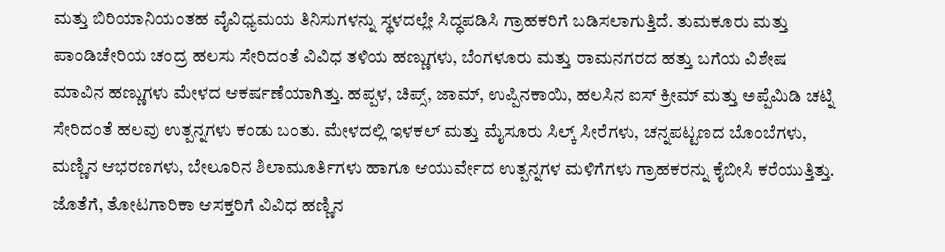ಮತ್ತು ಬಿರಿಯಾನಿಯಂತಹ ವೈವಿಧ್ಯಮಯ ತಿನಿಸುಗಳನ್ನು ಸ್ಥಳದಲ್ಲೇ ಸಿದ್ಧಪಡಿಸಿ ಗ್ರಾಹಕರಿಗೆ ಬಡಿಸಲಾಗುತ್ತಿದೆ. ತುಮಕೂರು ಮತ್ತು ಪಾಂಡಿಚೇರಿಯ ಚಂದ್ರ ಹಲಸು ಸೇರಿದಂತೆ ವಿವಿಧ ತಳಿಯ ಹಣ್ಣುಗಳು, ಬೆಂಗಳೂರು ಮತ್ತು ರಾಮನಗರದ ಹತ್ತು ಬಗೆಯ ವಿಶೇಷ ಮಾವಿನ ಹಣ್ಣುಗಳು ಮೇಳದ ಆಕರ್ಷಣೆಯಾಗಿತ್ತು. ಹಪ್ಪಳ, ಚಿಪ್ಸ್, ಜಾಮ್, ಉಪ್ಪಿನಕಾಯಿ, ಹಲಸಿನ ಐಸ್ ಕ್ರೀಮ್ ಮತ್ತು ಅಪ್ಪೆಮಿಡಿ ಚಟ್ನಿ ಸೇರಿದಂತೆ ಹಲವು ಉತ್ಪನ್ನಗಳು ಕಂಡು ಬಂತು. ಮೇಳದಲ್ಲಿ ಇಳಕಲ್ ಮತ್ತು ಮೈಸೂರು ಸಿಲ್ಕ್ ಸೀರೆಗಳು, ಚನ್ನಪಟ್ಟಣದ ಬೊಂಬೆಗಳು, ಮಣ್ಣಿನ ಆಭರಣಗಳು, ಬೇಲೂರಿನ ಶಿಲಾಮೂರ್ತಿಗಳು ಹಾಗೂ ಆಯುರ್ವೇದ ಉತ್ಪನ್ನಗಳ ಮಳಿಗೆಗಳು ಗ್ರಾಹಕರನ್ನು ಕೈಬೀಸಿ ಕರೆಯುತ್ತಿತ್ತು. ಜೊತೆಗೆ, ತೋಟಗಾರಿಕಾ ಆಸಕ್ತರಿಗೆ ವಿವಿಧ ಹಣ್ಣಿನ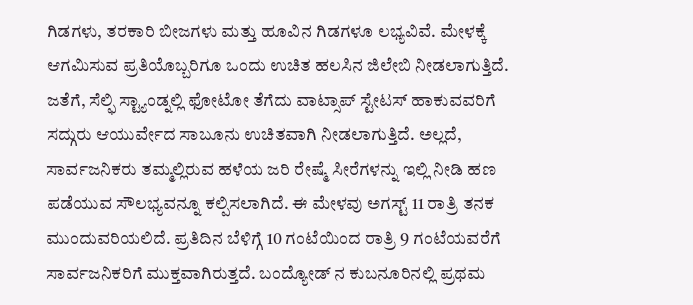ಗಿಡಗಳು, ತರಕಾರಿ ಬೀಜಗಳು ಮತ್ತು ಹೂವಿನ ಗಿಡಗಳೂ ಲಭ್ಯವಿವೆ. ಮೇಳಕ್ಕೆ ಆಗಮಿಸುವ ಪ್ರತಿಯೊಬ್ಬರಿಗೂ ಒಂದು ಉಚಿತ ಹಲಸಿನ ಜಿಲೇಬಿ ನೀಡಲಾಗುತ್ತಿದೆ. ಜತೆಗೆ, ಸೆಲ್ಫಿ ಸ್ಟ್ಯಾಂಡ್ನಲ್ಲಿ ಫೋಟೋ ತೆಗೆದು ವಾಟ್ಸಾಪ್ ಸ್ಟೇಟಸ್ ಹಾಕುವವರಿಗೆ ಸದ್ಗುರು ಆಯುರ್ವೇದ ಸಾಬೂನು ಉಚಿತವಾಗಿ ನೀಡಲಾಗುತ್ತಿದೆ. ಅಲ್ಲದೆ, ಸಾರ್ವಜನಿಕರು ತಮ್ಮಲ್ಲಿರುವ ಹಳೆಯ ಜರಿ ರೇಷ್ಮೆ ಸೀರೆಗಳನ್ನು ಇಲ್ಲಿ ನೀಡಿ ಹಣ ಪಡೆಯುವ ಸೌಲಭ್ಯವನ್ನೂ ಕಲ್ಪಿಸಲಾಗಿದೆ. ಈ ಮೇಳವು ಅಗಸ್ಟ್ 11 ರಾತ್ರಿ ತನಕ ಮುಂದುವರಿಯಲಿದೆ. ಪ್ರತಿದಿನ ಬೆಳಿಗ್ಗೆ 10 ಗಂಟೆಯಿಂದ ರಾತ್ರಿ 9 ಗಂಟೆಯವರೆಗೆ ಸಾರ್ವಜನಿಕರಿಗೆ ಮುಕ್ತವಾಗಿರುತ್ತದೆ. ಬಂದ್ಯೋಡ್ ನ ಕುಬನೂರಿನಲ್ಲಿ ಪ್ರಥಮ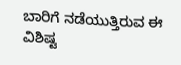ಬಾರಿಗೆ ನಡೆಯುತ್ತಿರುವ ಈ ವಿಶಿಷ್ಟ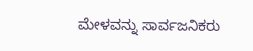ಮೇಳವನ್ನು ಸಾರ್ವಜನಿಕರು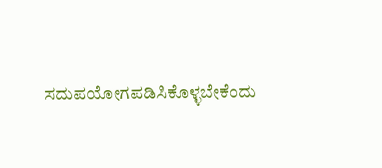ಸದುಪಯೋಗಪಡಿಸಿಕೊಳ್ಳಬೇಕೆಂದು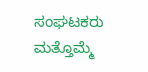ಸಂಘಟಕರು ಮತ್ತೊಮ್ಮೆ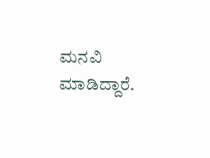ಮನವಿ ಮಾಡಿದ್ದಾರೆ.